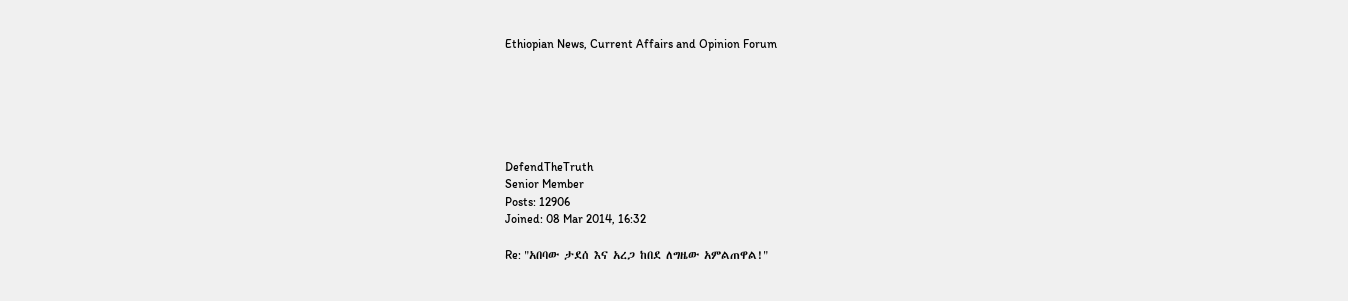Ethiopian News, Current Affairs and Opinion Forum






DefendTheTruth
Senior Member
Posts: 12906
Joined: 08 Mar 2014, 16:32

Re: "አበባው ታደሰ እና አረጋ ከበደ ለግዜው አምልጠዋል!"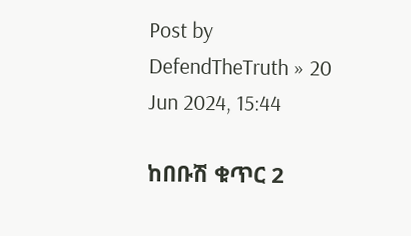Post by DefendTheTruth » 20 Jun 2024, 15:44

ከበቡሽ ቁጥር 2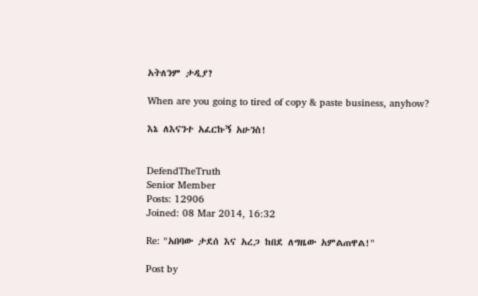አትለንም ታዲያ?

When are you going to tired of copy & paste business, anyhow?

እኔ ለእናንተ አፈርኩኝ አሁንስ!


DefendTheTruth
Senior Member
Posts: 12906
Joined: 08 Mar 2014, 16:32

Re: "አበባው ታደሰ እና አረጋ ከበደ ለግዜው አምልጠዋል!"

Post by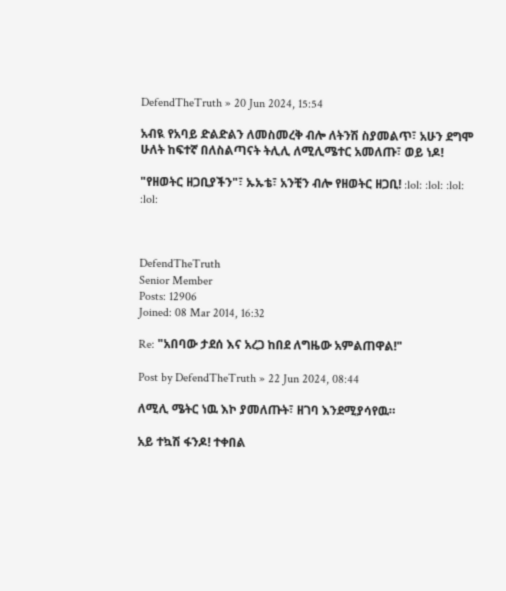DefendTheTruth » 20 Jun 2024, 15:54

አብዪ የአባይ ድልድልን ለመስመረቅ ብሎ ለትንሽ ስያመልጥ፣ አሁን ደግሞ ሁለት ከፍተኛ በለስልጣናት ትሊሊ ለሚሊሜተር አመለጡ፣ ወይ ነዶ!

"የዘወትር ዘጋቢያችን"፣ ኡኡቴ፣ አንቺን ብሎ የዘወትር ዘጋቢ! :lol: :lol: :lol: :lol:



DefendTheTruth
Senior Member
Posts: 12906
Joined: 08 Mar 2014, 16:32

Re: "አበባው ታደሰ እና አረጋ ከበደ ለግዜው አምልጠዋል!"

Post by DefendTheTruth » 22 Jun 2024, 08:44

ለሚሊ ሜትር ነዉ እኮ ያመለጡት፣ ዘገባ እንደሚያሳየዉ።

አይ ተኳሽ ፋንዶ! ተቀበል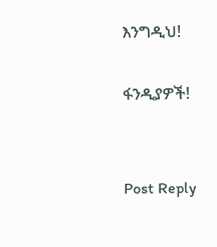እንግዲህ!

ፋንዲያዎች!


Post Reply